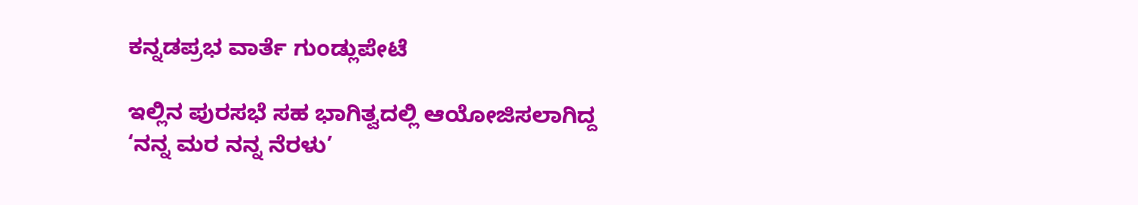ಕನ್ನಡಪ್ರಭ ವಾರ್ತೆ ಗುಂಡ್ಲುಪೇಟೆ

ಇಲ್ಲಿನ ಪುರಸಭೆ ಸಹ ಭಾಗಿತ್ವದಲ್ಲಿ ಆಯೋಜಿಸಲಾಗಿದ್ದ ‘ನನ್ನ ಮರ ನನ್ನ ನೆರಳು’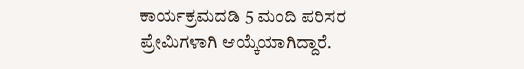ಕಾರ್ಯಕ್ರಮದಡಿ 5 ಮಂದಿ ಪರಿಸರ ಪ್ರೇಮಿಗಳಾಗಿ ಆಯ್ಕೆಯಾಗಿದ್ದಾರೆ.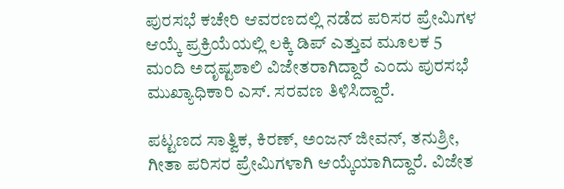ಪುರಸಭೆ ಕಚೇರಿ ಆವರಣದಲ್ಲಿ ನಡೆದ ಪರಿಸರ ಪ್ರೇಮಿಗಳ ಆಯ್ಕೆ ಪ್ರಕ್ರಿಯೆಯಲ್ಲಿ ಲಕ್ಕಿ ಡಿಪ್ ಎತ್ತುವ ಮೂಲಕ 5 ಮಂದಿ ಅದೃಷ್ಟಶಾಲಿ ವಿಜೇತರಾಗಿದ್ದಾರೆ ಎಂದು ಪುರಸಭೆ ಮುಖ್ಯಾಧಿಕಾರಿ ಎಸ್. ಸರವಣ ತಿಳಿಸಿದ್ದಾರೆ.

ಪಟ್ಟಣದ ಸಾತ್ವಿಕ, ಕಿರಣ್, ಅಂಜನ್ ಜೀವನ್, ತನುಶ್ರೀ, ಗೀತಾ ಪರಿಸರ ಪ್ರೇಮಿಗಳಾಗಿ ಆಯ್ಕೆಯಾಗಿದ್ದಾರೆ. ವಿಜೇತ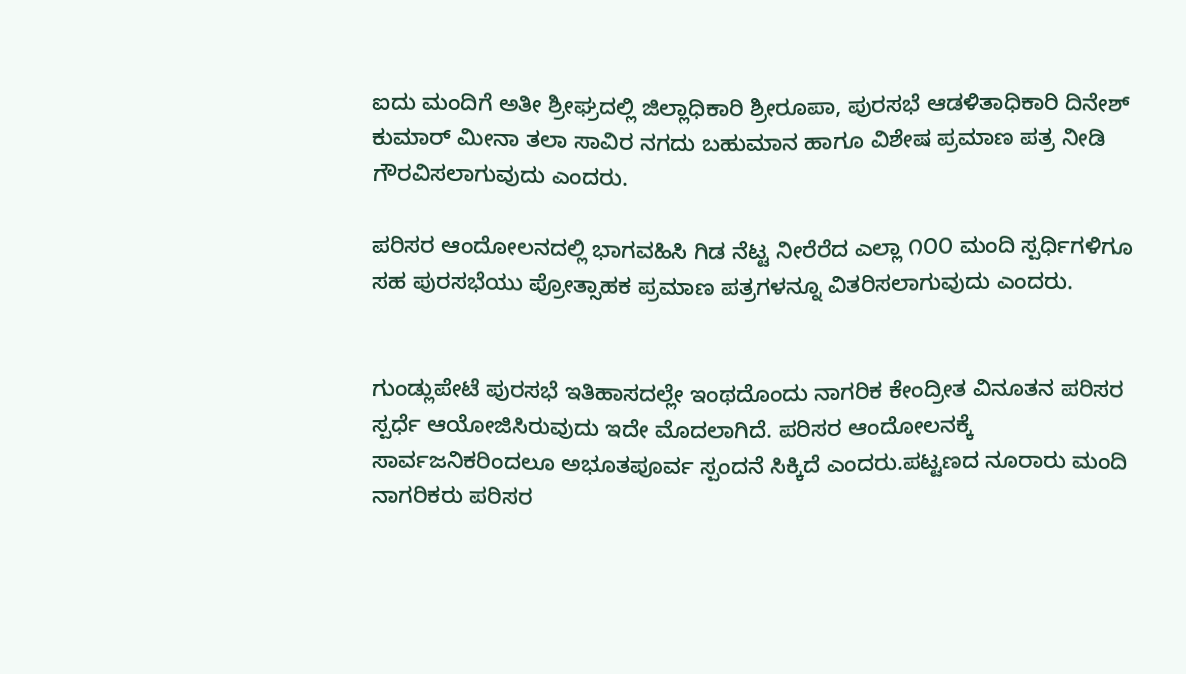ಐದು ಮಂದಿಗೆ ಅತೀ ಶ್ರೀಘ್ರದಲ್ಲಿ ಜಿಲ್ಲಾಧಿಕಾರಿ ಶ್ರೀರೂಪಾ, ಪುರಸಭೆ ಆಡಳಿತಾಧಿಕಾರಿ ದಿನೇಶ್‌ ಕುಮಾರ್‌ ಮೀನಾ ತಲಾ ಸಾವಿರ ನಗದು ಬಹುಮಾನ ಹಾಗೂ ವಿಶೇಷ ಪ್ರಮಾಣ ಪತ್ರ ನೀಡಿ ಗೌರವಿಸಲಾಗುವುದು ಎಂದರು.

ಪರಿಸರ ಆಂದೋಲನದಲ್ಲಿ ಭಾಗವಹಿಸಿ ಗಿಡ ನೆಟ್ಟ ನೀರೆರೆದ ಎಲ್ಲಾ ೧೦೦ ಮಂದಿ ಸ್ಪರ್ಧಿಗಳಿಗೂ ಸಹ ಪುರಸಭೆಯು ಪ್ರೋತ್ಸಾಹಕ ಪ್ರಮಾಣ ಪತ್ರಗಳನ್ನೂ ವಿತರಿಸಲಾಗುವುದು ಎಂದರು.


ಗುಂಡ್ಲುಪೇಟೆ ಪುರಸಭೆ ಇತಿಹಾಸದಲ್ಲೇ ಇಂಥದೊಂದು ನಾಗರಿಕ ಕೇಂದ್ರೀತ ವಿನೂತನ ಪರಿಸರ ಸ್ಪರ್ಧೆ ಆಯೋಜಿಸಿರುವುದು ಇದೇ ಮೊದಲಾಗಿದೆ. ಪರಿಸರ ಆಂದೋಲನಕ್ಕೆ ಸಾರ್ವಜನಿಕರಿಂದಲೂ ಅಭೂತಪೂರ್ವ ಸ್ಪಂದನೆ ಸಿಕ್ಕಿದೆ ಎಂದರು.ಪಟ್ಟಣದ ನೂರಾರು ಮಂದಿ ನಾಗರಿಕರು ಪರಿಸರ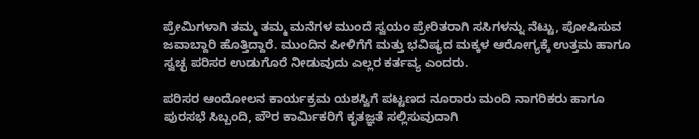ಪ್ರೇಮಿಗಳಾಗಿ ತಮ್ಮ ತಮ್ಮ ಮನೆಗಳ ಮುಂದೆ ಸ್ವಯಂ ಪ್ರೇರಿತರಾಗಿ ಸಸಿಗಳನ್ನು ನೆಟ್ಟು, ಪೋಷಿಸುವ ಜವಾಬ್ದಾರಿ ಹೊತ್ತಿದ್ದಾರೆ. ಮುಂದಿನ ಪೀಳಿಗೆಗೆ ಮತ್ತು ಭವಿಷ್ಯದ ಮಕ್ಕಳ ಆರೋಗ್ಯಕ್ಕೆ ಉತ್ತಮ ಹಾಗೂ ಸ್ವಚ್ಛ ಪರಿಸರ ಉಡುಗೊರೆ ನೀಡುವುದು ಎಲ್ಲರ ಕರ್ತವ್ಯ ಎಂದರು.

ಪರಿಸರ ಆಂದೋಲನ ಕಾರ್ಯಕ್ರಮ ಯಶಸ್ವಿಗೆ ಪಟ್ಟಣದ ನೂರಾರು ಮಂದಿ ನಾಗರಿಕರು ಹಾಗೂ ಪುರಸಭೆ ಸಿಬ್ಬಂದಿ, ಪೌರ ಕಾರ್ಮಿಕರಿಗೆ ಕೃತಜ್ಞತೆ ಸಲ್ಲಿಸುವುದಾಗಿ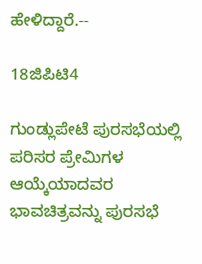ಹೇಳಿದ್ದಾರೆ.--

18ಜಿಪಿಟಿ4

ಗುಂಡ್ಲುಪೇಟೆ ಪುರಸಭೆಯಲ್ಲಿ ಪರಿಸರ ಪ್ರೇಮಿಗಳ ಆಯ್ಕೆಯಾದವರ ಭಾವಚಿತ್ರವನ್ನು ಪುರಸಭೆ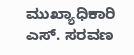ಮುಖ್ಯಾಧಿಕಾರಿ ಎಸ್. ಸರವಣ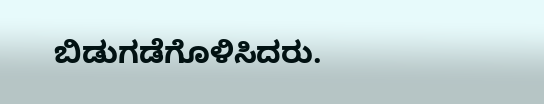ಬಿಡುಗಡೆಗೊಳಿಸಿದರು.